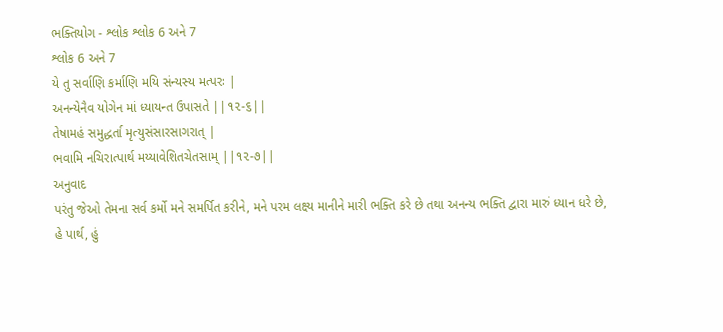ભક્તિયોગ - શ્લોક શ્લોક 6 અને 7
શ્લોક 6 અને 7
યે તુ સર્વાણિ કર્માણિ મયિ સંન્યસ્ય મત્પરઃ |
અનન્યેનૈવ યોગેન માં ધ્યાયન્ત ઉપાસતે ||૧૨-૬||
તેષામહં સમુદ્ધર્તા મૃત્યુસંસારસાગરાત્ |
ભવામિ નચિરાત્પાર્થ મય્યાવેશિતચેતસામ્ ||૧૨-૭||
અનુવાદ
પરંતુ જેઓ તેમના સર્વ કર્મો મને સમર્પિત કરીને, મને પરમ લક્ષ્ય માનીને મારી ભક્તિ કરે છે તથા અનન્ય ભક્તિ દ્વારા મારું ધ્યાન ધરે છે, હે પાર્થ, હું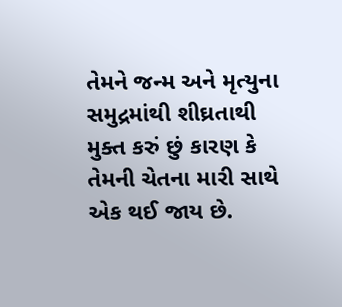તેમને જન્મ અને મૃત્યુના સમુદ્રમાંથી શીઘ્રતાથી મુક્ત કરું છું કારણ કે તેમની ચેતના મારી સાથે એક થઈ જાય છે.